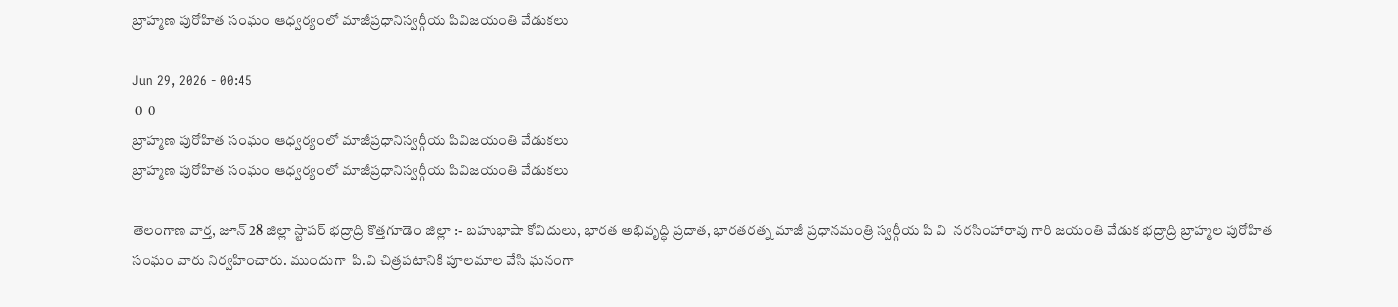బ్రాహ్మణ పురోహిత సంఘం ఆధ్వర్యంలో మాజీప్రధానిస్వర్గీయ పివిజయంతి వేడుకలు

Jun 29, 2026 - 00:45
 0  0
బ్రాహ్మణ పురోహిత సంఘం ఆధ్వర్యంలో మాజీప్రధానిస్వర్గీయ పివిజయంతి వేడుకలు
బ్రాహ్మణ పురోహిత సంఘం ఆధ్వర్యంలో మాజీప్రధానిస్వర్గీయ పివిజయంతి వేడుకలు

తెలంగాణ వార్త, జూన్ 28 జిల్లా స్టాపర్ భద్రాద్రి కొత్తగూడెం జిల్లా :- బహుభాషా కోవిదులు, భారత అభివృద్ధి ప్రదాత, భారతరత్న మాజీ ప్రధానమంత్రి స్వర్గీయ పి వి  నరసింహారావు గారి జయంతి వేడుక భద్రాద్రి బ్రాహ్మల పురోహిత సంఘం వారు నిర్వహించారు. ముందుగా  పి.వి చిత్రపటానికి పూలమాల వేసి ఘనంగా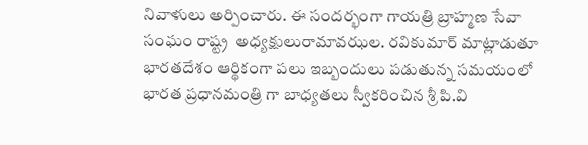నివాళులు అర్పించారు. ఈ సందర్భంగా గాయత్రి బ్రాహ్మణ సేవా సంఘం రాష్ట్ర  అధ్యక్షులురామావఝల. రవికుమార్ మాట్లాడుతూ భారతదేశం ఆర్థికంగా పలు ఇబ్బందులు పడుతున్న సమయంలో భారత ప్రధానమంత్రి గా బాధ్యతలు స్వీకరించిన శ్రీ పి.వి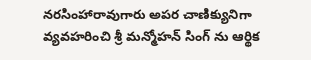నరసింహారావుగారు అపర చాణిక్యునిగా వ్యవహరించి శ్రీ మన్మోహన్ సింగ్ ను ఆర్థిక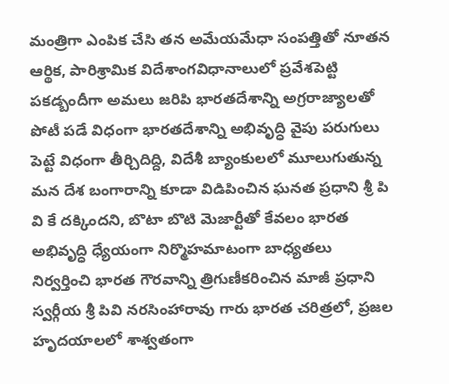మంత్రిగా ఎంపిక చేసి తన అమేయమేధా సంపత్తితో నూతన ఆర్థిక, పారిశ్రామిక విదేశాంగవిధానాలులో ప్రవేశపెట్టి పకడ్బందీగా అమలు జరిపి భారతదేశాన్ని అగ్రరాజ్యాలతో పోటీ పడే విధంగా భారతదేశాన్ని అభివృద్ధి వైపు పరుగులు పెట్టే విధంగా తీర్చిదిద్ది, విదేశీ బ్యాంకులలో మూలుగుతున్న మన దేశ బంగారాన్ని కూడా విడిపించిన ఘనత ప్రధాని శ్రీ పి వి కే దక్కిందని, బొటా బొటి మెజార్టీతో కేవలం భారత అభివృద్ధి ధ్యేయంగా నిర్మొహమాటంగా బాధ్యతలు నిర్వర్తించి భారత గౌరవాన్ని త్రిగుణీకరించిన మాజీ ప్రధాని స్వర్గీయ శ్రీ పివి నరసింహారావు గారు భారత చరిత్రలో, ప్రజల హృదయాలలో శాశ్వతంగా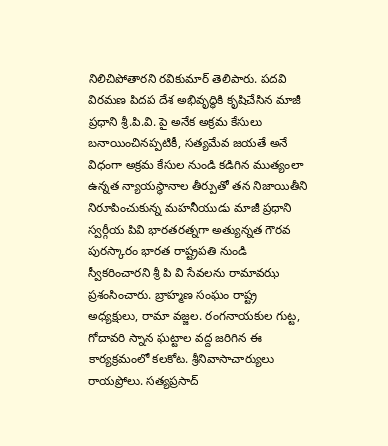నిలిచిపోతారని రవికుమార్ తెలిపారు. పదవి విరమణ పిదప దేశ అభివృద్ధికి కృషిచేసిన మాజీ ప్రధాని శ్రీ.పి.వి. పై అనేక అక్రమ కేసులు బనాయించినప్పటికీ, సత్యమేవ జయతే అనే విధంగా అక్రమ కేసుల నుండి కడిగిన ముత్యంలా ఉన్నత న్యాయస్థానాల తీర్పుతో తన నిజాయితీని నిరూపించుకున్న మహనీయుడు మాజీ ప్రధాని స్వర్గీయ పివి భారతరత్నగా అత్యున్నత గౌరవ పురస్కారం భారత రాష్ట్రపతి నుండి స్వీకరించారని శ్రీ పి వి సేవలను రామావఝ ప్రశంసించారు. బ్రాహ్మణ సంఘం రాష్ట్ర అధ్యక్షులు, రామా వజ్జల. రంగనాయకుల గుట్ట,  గోదావరి స్నాన ఘట్టాల వద్ద జరిగిన ఈ కార్యక్రమంలో కలకోట. శ్రీనివాసాచార్యులు రాయప్రోలు. సత్యప్రసాద్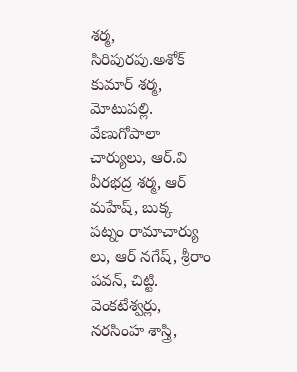శర్మ, సిరిపురపు.అశోక్ కుమార్ శర్మ, మోటుపల్లి. వేణుగోపాలా చార్యులు, ఆర్.వి వీరభద్ర శర్మ, ఆర్ మహేష్, బుక్క పట్నం రామాచార్యు లు, ఆర్ నగేష్, శ్రీరాం పవన్, చిట్టి. వెంకటేశ్వర్లు, నరసింహ శాస్త్రి,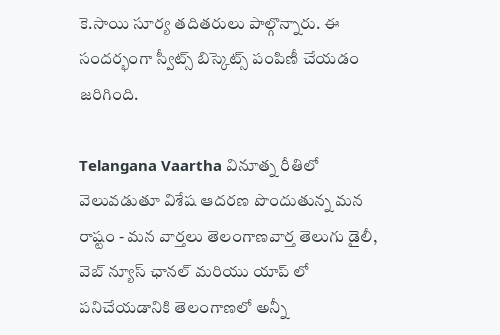కె.సాయి సూర్య తదితరులు పాల్గొన్నారు. ఈ సందర్భంగా స్వీట్స్ బిస్కెట్స్ పంపిణీ చేయడం జరిగింది.

Telangana Vaartha వినూత్న రీతిలో వెలువడుతూ విశేష ఆదరణ పొందుతున్న మన రాష్టం - మన వార్తలు తెలంగాణవార్త తెలుగు డైలీ, వెబ్ న్యూస్ ఛానల్ మరియు యాప్ లో పనిచేయడానికి తెలంగాణలో అన్నీ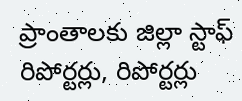ప్రాంతాలకు జిల్లా స్టాఫ్ రిపోర్టర్లు, రిపోర్టర్లు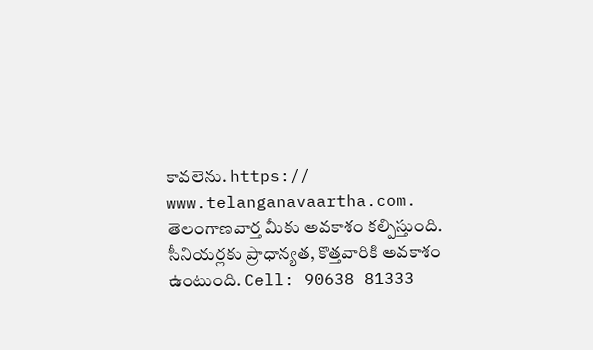కావలెను. https:// www.telanganavaartha.com. తెలంగాణవార్త మీకు అవకాశం కల్పిస్తుంది. సీనియర్లకు ప్రాధాన్యత, కొత్తవారికి అవకాశం ఉంటుంది. Cell: 90638 81333